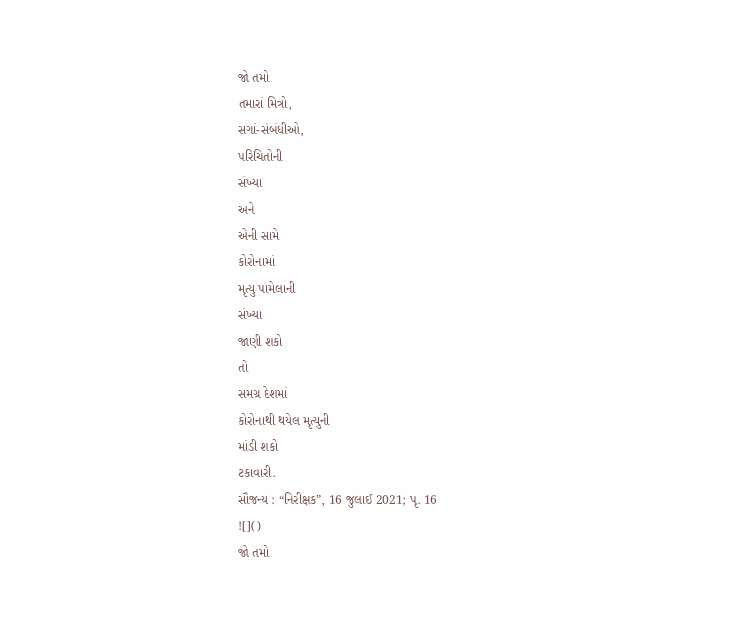જો તમો
તમારાં મિત્રો,
સગાં-સંબંધીઓ,
પરિચિતોની
સંખ્યા
અને
એની સામે
કોરોનામાં
મૃત્યુ પામેલાની
સંખ્યા
જાણી શકો
તો
સમગ્ર દેશમાં
કોરોનાથી થયેલ મૃત્યુની
માંડી શકો
ટકાવારી.
સૌજન્ય : “નિરીક્ષક”, 16 જુલાઈ 2021; પૃ. 16
![]()
જો તમો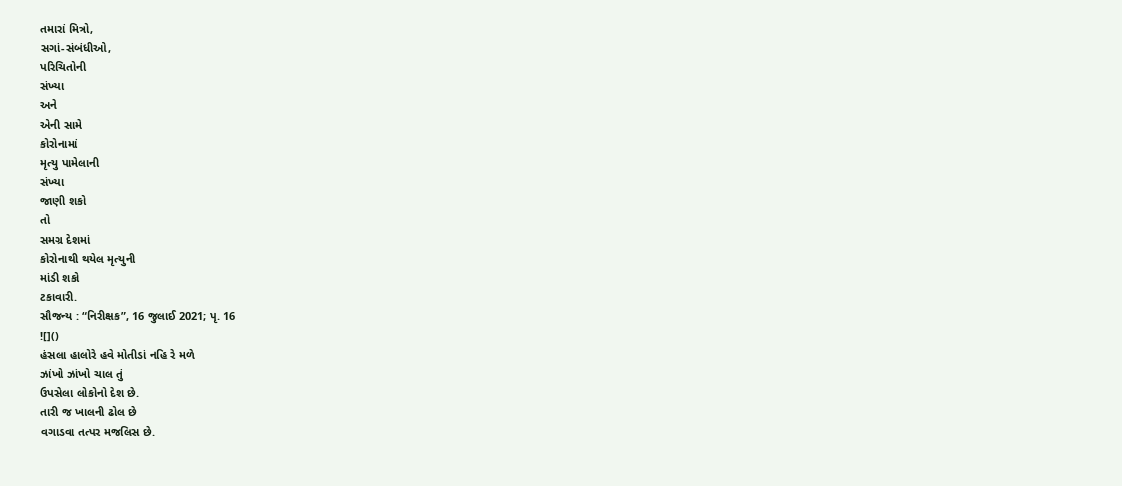તમારાં મિત્રો,
સગાં-સંબંધીઓ,
પરિચિતોની
સંખ્યા
અને
એની સામે
કોરોનામાં
મૃત્યુ પામેલાની
સંખ્યા
જાણી શકો
તો
સમગ્ર દેશમાં
કોરોનાથી થયેલ મૃત્યુની
માંડી શકો
ટકાવારી.
સૌજન્ય : “નિરીક્ષક”, 16 જુલાઈ 2021; પૃ. 16
![]()
હંસલા હાલોરે હવે મોતીડાં નહિ રે મળે
ઝાંખો ઝાંખો ચાલ તું
ઉપસેલા લોકોનો દેશ છે.
તારી જ ખાલની ઢોલ છે
વગાડવા તત્પર મજલિસ છે.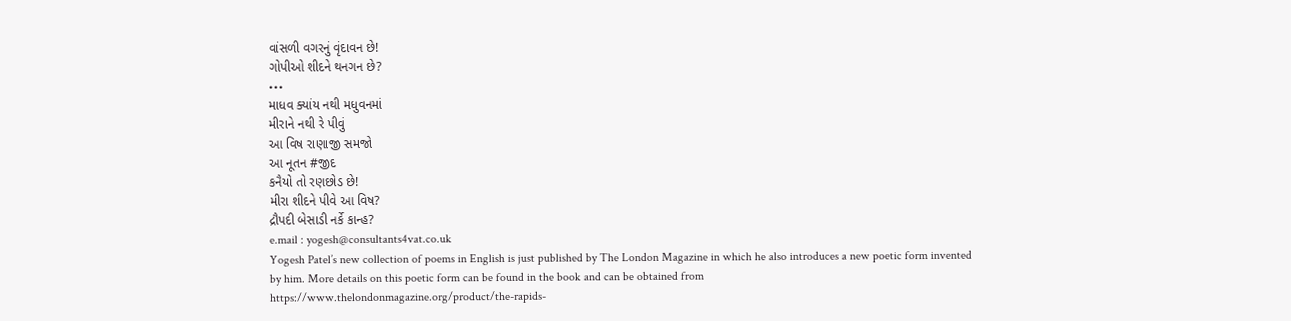વાંસળી વગરનું વૃંદાવન છે!
ગોપીઓ શીદને થનગન છે?
•••
માધવ ક્યાંય નથી મધુવનમાં
મીરાને નથી રે પીવું
આ વિષ રાણાજી સમજો
આ નૂતન #જીદ
કનૈયો તો રણછોડ છે!
મીરા શીદને પીવે આ વિષ?
દ્રૌપદી બેસાડી નર્કે કાન્હ?
e.mail : yogesh@consultants4vat.co.uk
Yogesh Patel’s new collection of poems in English is just published by The London Magazine in which he also introduces a new poetic form invented by him. More details on this poetic form can be found in the book and can be obtained from
https://www.thelondonmagazine.org/product/the-rapids-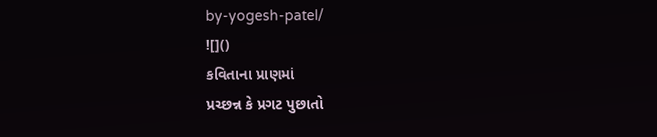by-yogesh-patel/
![]()
કવિતાના પ્રાણમાં
પ્રચ્છન્ન કે પ્રગટ પુછાતો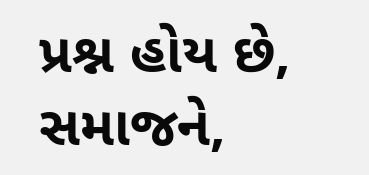પ્રશ્ન હોય છે,
સમાજને,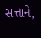સત્તાને,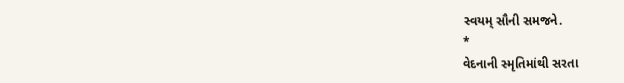સ્વયમ્ સૌની સમજને.
*
વેદનાની સ્મૃતિમાંથી સરતા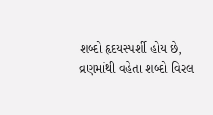શબ્દો હૃદયસ્પર્શી હોય છે,
વ્રણમાંથી વહેતા શબ્દો વિરલ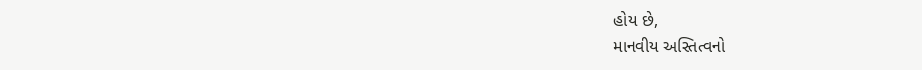હોય છે,
માનવીય અસ્તિત્વનો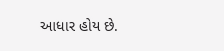આધાર હોય છે.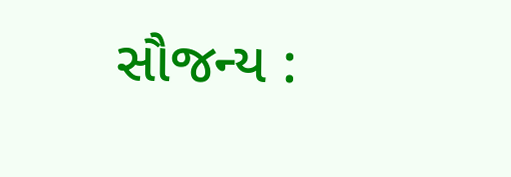સૌજન્ય :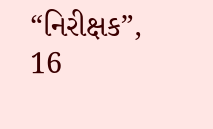“નિરીક્ષક”, 16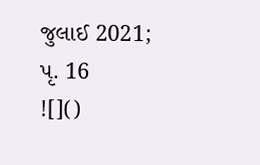જુલાઈ 2021; પૃ. 16
![]()